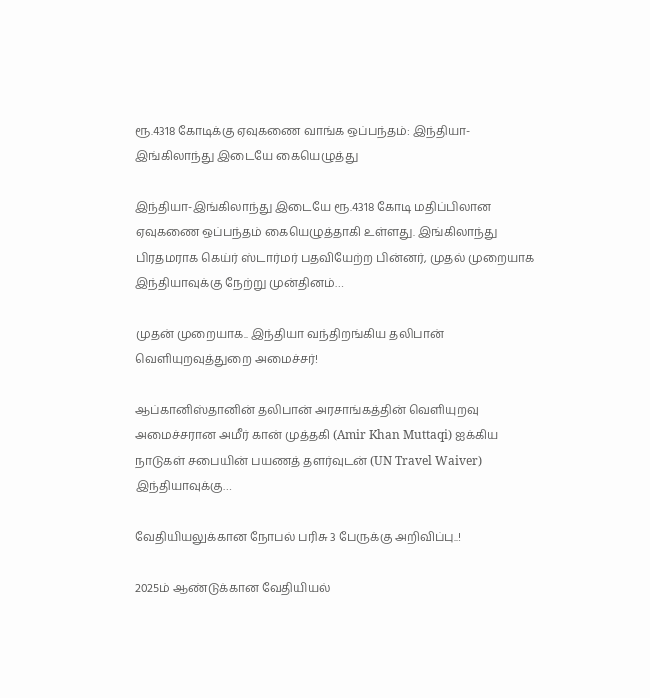ரூ.4318 கோடிக்கு ஏவுகணை வாங்க ஒப்பந்தம்: இந்தியா- இங்கிலாந்து இடையே கையெழுத்து

இந்தியா-இங்கிலாந்து இடையே ரூ.4318 கோடி மதிப்பிலான ஏவுகணை ஒப்பந்தம் கையெழுத்தாகி உள்ளது. இங்கிலாந்து பிரதமராக கெய்ர் ஸ்டார்மர் பதவியேற்ற பின்னர், முதல் முறையாக இந்தியாவுக்கு நேற்று முன்தினம்…

முதன் முறையாக.. இந்தியா வந்திறங்கிய தலிபான் வெளியுறவுத்துறை அமைச்சர்!

ஆப்கானிஸ்தானின் தலிபான் அரசாங்கத்தின் வெளியுறவு அமைச்சரான அமீர் கான் முத்தகி (Amir Khan Muttaqi) ஐக்கிய நாடுகள் சபையின் பயணத் தளர்வுடன் (UN Travel Waiver) இந்தியாவுக்கு…

வேதியியலுக்கான நோபல் பரிசு 3 பேருக்கு அறிவிப்பு..!

2025ம் ஆண்டுக்கான வேதியியல்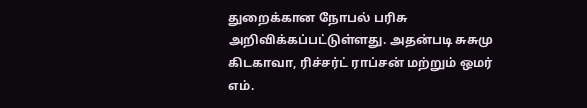துறைக்கான நோபல் பரிசு அறிவிக்கப்பட்டுள்ளது. அதன்படி சுசுமு கிடகாவா, ரிச்சர்ட் ராப்சன் மற்றும் ஒமர் எம்.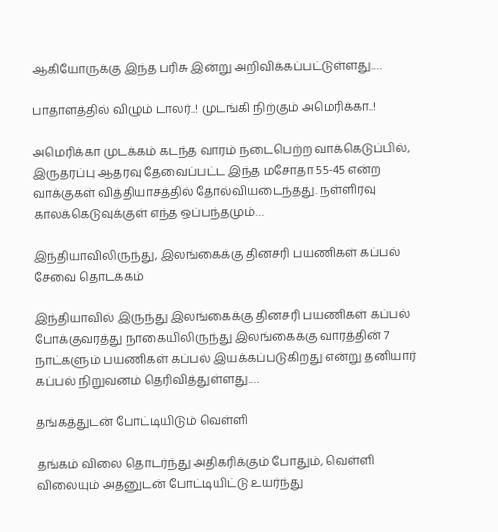ஆகியோருக்கு இந்த பரிசு இன்று அறிவிக்கப்பட்டுள்ளது.…

பாதாளத்தில் விழும் டாலர்..! முடங்கி நிற்கும் அமெரிக்கா..!

அமெரிக்கா முடக்கம் கடந்த வாரம் நடைபெற்ற வாக்கெடுப்பில், இருதரப்பு ஆதரவு தேவைப்பட்ட இந்த மசோதா 55-45 என்ற வாக்குகள் வித்தியாசத்தில் தோல்வியடைந்தது. நள்ளிரவு காலக்கெடுவுக்குள் எந்த ஒப்பந்தமும்…

இந்தியாவிலிருந்து, இலங்கைக்கு தினசரி பயணிகள் கப்பல் சேவை தொடக்கம்

இந்தியாவில் இருந்து இலங்கைக்கு தினசரி பயணிகள் கப்பல் போக்குவரத்து நாகையிலிருந்து இலங்கைக்கு வாரத்தின் 7 நாட்களும் பயணிகள் கப்பல் இயக்கப்படுகிறது என்று தனியார் கப்பல் நிறுவனம் தெரிவித்துள்ளது.…

தங்கத்துடன் போட்டியிடும் வெள்ளி

தங்கம் விலை தொடர்ந்து அதிகரிக்கும் போதும், வெள்ளி விலையும் அதனுடன் போட்டியிட்டு உயர்ந்து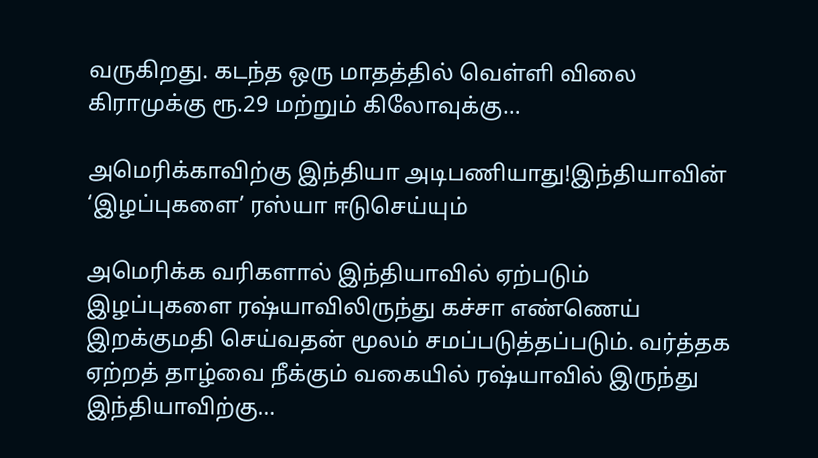வருகிறது. கடந்த ஒரு மாதத்தில் வெள்ளி விலை கிராமுக்கு ரூ.29 மற்றும் கிலோவுக்கு…

அமெரிக்காவிற்கு இந்தியா அடிபணியாது!இந்தியாவின் ‘இழப்புகளை’ ரஸ்யா ஈடுசெய்யும்

அமெரிக்க வரிகளால் இந்தியாவில் ஏற்படும் இழப்புகளை ரஷ்யாவிலிருந்து கச்சா எண்ணெய் இறக்குமதி செய்வதன் மூலம் சமப்படுத்தப்படும். வர்த்தக ஏற்றத் தாழ்வை நீக்கும் வகையில் ரஷ்யாவில் இருந்து இந்தியாவிற்கு…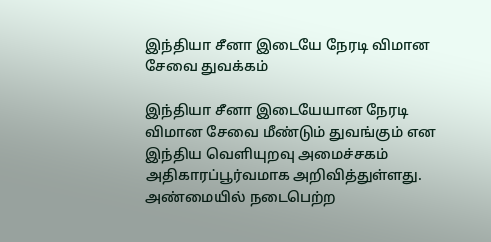இந்தியா சீனா இடையே நேரடி விமான சேவை துவக்கம்

இந்தியா சீனா இடையேயான நேரடி விமான சேவை மீண்டும் துவங்கும் என இந்திய வெளியுறவு அமைச்சகம் அதிகாரப்பூர்வமாக அறிவித்துள்ளது. அண்மையில் நடைபெற்ற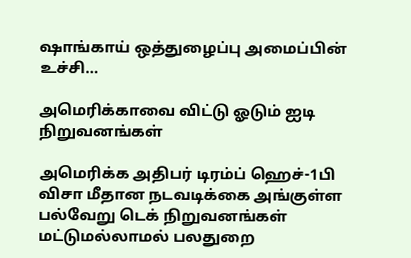ஷாங்காய் ஒத்துழைப்பு அமைப்பின் உச்சி…

அமெரிக்காவை விட்டு ஓடும் ஐடி நிறுவனங்கள்

அமெரிக்க அதிபர் டிரம்ப் ஹெச்-1பி விசா மீதான நடவடிக்கை அங்குள்ள பல்வேறு டெக் நிறுவனங்கள் மட்டுமல்லாமல் பலதுறை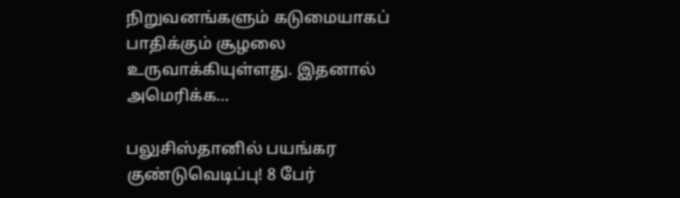நிறுவனங்களும் கடுமையாகப் பாதிக்கும் சூழலை உருவாக்கியுள்ளது. இதனால் அமெரிக்க…

பலுசிஸ்தானில் பயங்கர குண்டுவெடிப்பு! 8 பேர்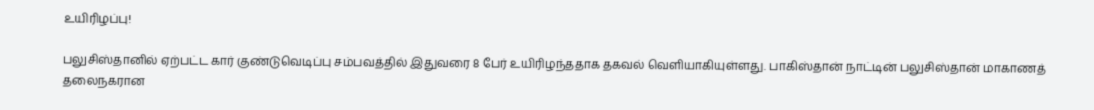உயிரிழப்பு!

பலுசிஸ்தானில் ஏற்பட்ட கார் குண்டுவெடிப்பு சம்பவத்தில் இதுவரை 8 பேர் உயிரிழந்ததாக தகவல் வெளியாகியுள்ளது. பாகிஸ்தான் நாட்டின் பலுசிஸ்தான் மாகாணத் தலைநகரான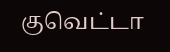குவெட்டா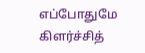எப்போதுமே கிளர்ச்சித்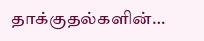தாக்குதல்களின்…